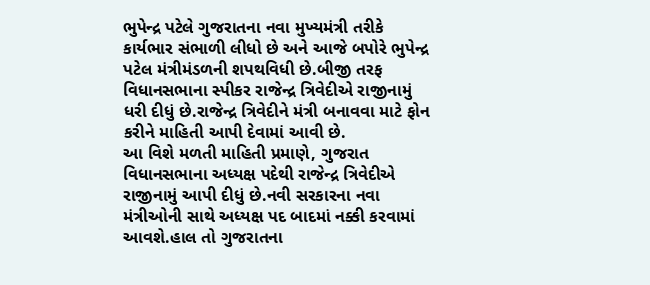ભુપેન્દ્ર પટેલે ગુજરાતના નવા મુખ્યમંત્રી તરીકે કાર્યભાર સંભાળી લીધો છે અને આજે બપોરે ભુપેન્દ્ર પટેલ મંત્રીમંડળની શપથવિધી છે.બીજી તરફ વિધાનસભાના સ્પીકર રાજેન્દ્ર ત્રિવેદીએ રાજીનામું ધરી દીધું છે.રાજેન્દ્ર ત્રિવેદીને મંત્રી બનાવવા માટે ફોન કરીને માહિતી આપી દેવામાં આવી છે.
આ વિશે મળતી માહિતી પ્રમાણે, ગુજરાત વિધાનસભાના અધ્યક્ષ પદેથી રાજેન્દ્ર ત્રિવેદીએ રાજીનામું આપી દીધું છે.નવી સરકારના નવા મંત્રીઓની સાથે અધ્યક્ષ પદ બાદમાં નક્કી કરવામાં આવશે.હાલ તો ગુજરાતના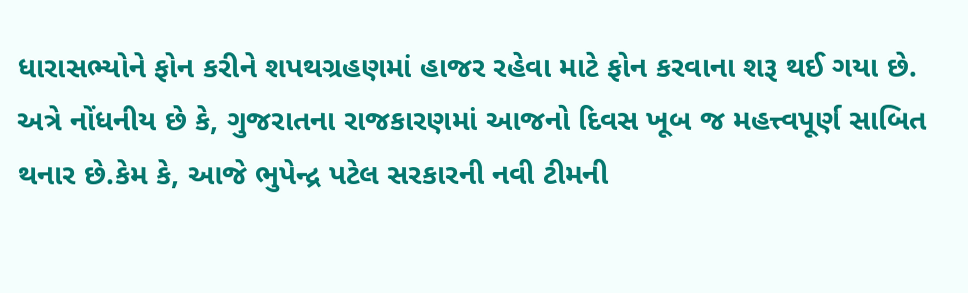ધારાસભ્યોને ફોન કરીને શપથગ્રહણમાં હાજર રહેવા માટે ફોન કરવાના શરૂ થઈ ગયા છે.
અત્રે નોંધનીય છે કે, ગુજરાતના રાજકારણમાં આજનો દિવસ ખૂબ જ મહત્ત્વપૂર્ણ સાબિત થનાર છે.કેમ કે, આજે ભુપેન્દ્ર પટેલ સરકારની નવી ટીમની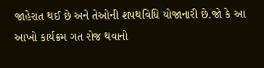જાહેરાત થઈ છે અને તેઓની શપથવિધિ યોજાનારી છે.જો કે આ આખો કાર્યક્રમ ગત રોજ થવાનો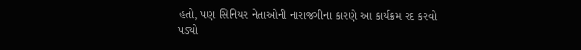હતો, પણ સિનિયર નેતાઓની નારાજગીના કારણે આ કાર્યક્રમ રદ કરવો પડ્યો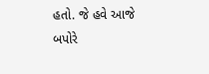હતો. જે હવે આજે બપોરે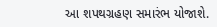આ શપથગ્રહણ સમારંભ યોજાશે.